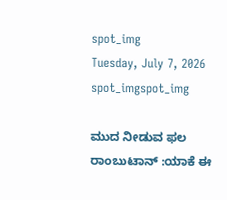spot_img
Tuesday, July 7, 2026
spot_imgspot_img

ಮುದ ನೀಡುವ ಫಲ ರಾಂಬುಟಾನ್ :ಯಾಕೆ ಈ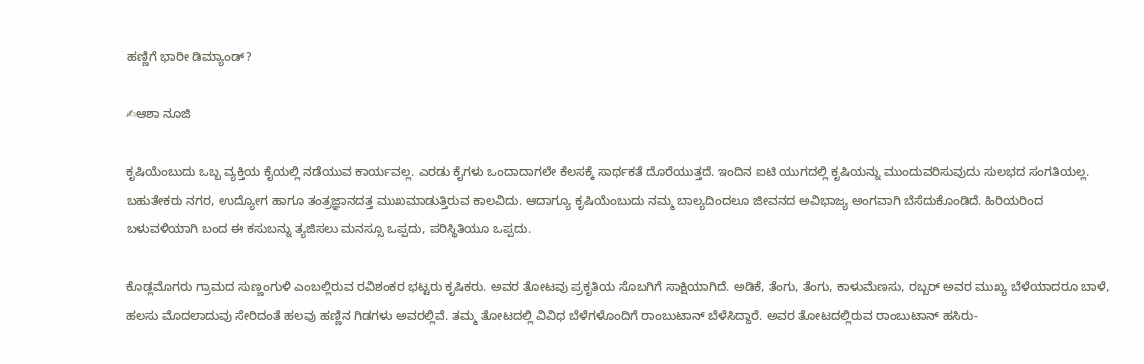ಹಣ್ಣಿಗೆ ಭಾರೀ ಡಿಮ್ಯಾಂಡ್?

✍ಆಶಾ ನೂಜಿ

ಕೃಷಿಯೆಂಬುದು ಒಬ್ಬ ವ್ಯಕ್ತಿಯ ಕೈಯಲ್ಲಿ ನಡೆಯುವ ಕಾರ್ಯವಲ್ಲ. ಎರಡು ಕೈಗಳು ಒಂದಾದಾಗಲೇ ಕೆಲಸಕ್ಕೆ ಸಾರ್ಥಕತೆ ದೊರೆಯುತ್ತದೆ. ಇಂದಿನ ಐಟಿ ಯುಗದಲ್ಲಿ ಕೃಷಿಯನ್ನು ಮುಂದುವರಿಸುವುದು ಸುಲಭದ ಸಂಗತಿಯಲ್ಲ. ಬಹುತೇಕರು ನಗರ, ಉದ್ಯೋಗ ಹಾಗೂ ತಂತ್ರಜ್ಞಾನದತ್ತ ಮುಖಮಾಡುತ್ತಿರುವ ಕಾಲವಿದು. ಆದಾಗ್ಯೂ ಕೃಷಿಯೆಂಬುದು ನಮ್ಮ ಬಾಲ್ಯದಿಂದಲೂ ಜೀವನದ ಅವಿಭಾಜ್ಯ ಅಂಗವಾಗಿ ಬೆಸೆದುಕೊಂಡಿದೆ. ಹಿರಿಯರಿಂದ ಬಳುವಳಿಯಾಗಿ ಬಂದ ಈ ಕಸುಬನ್ನು ತ್ಯಜಿಸಲು ಮನಸ್ಸೂ ಒಪ್ಪದು, ಪರಿಸ್ಥಿತಿಯೂ ಒಪ್ಪದು.

ಕೊಡ್ಲಮೊಗರು ಗ್ರಾಮದ ಸುಣ್ಣಂಗುಳಿ ಎಂಬಲ್ಲಿರುವ ರವಿಶಂಕರ ಭಟ್ಟರು ಕೃಷಿಕರು. ಅವರ ತೋಟವು ಪ್ರಕೃತಿಯ ಸೊಬಗಿಗೆ ಸಾಕ್ಷಿಯಾಗಿದೆ. ಅಡಿಕೆ, ತೆಂಗು, ತೆಂಗು, ಕಾಳುಮೆಣಸು, ರಬ್ಬರ್ ಅವರ ಮುಖ್ಯ ಬೆಳೆಯಾದರೂ ಬಾಳೆ, ಹಲಸು ಮೊದಲಾದುವು ಸೇರಿದಂತೆ ಹಲವು ಹಣ್ಣಿನ ಗಿಡಗಳು ಅವರಲ್ಲಿವೆ. ತಮ್ಮ ತೋಟದಲ್ಲಿ ವಿವಿಧ ಬೆಳೆಗಳೊಂದಿಗೆ ರಾಂಬುಟಾನ್ ಬೆಳೆಸಿದ್ದಾರೆ. ಅವರ ತೋಟದಲ್ಲಿರುವ ರಾಂಬುಟಾನ್ ಹಸಿರು-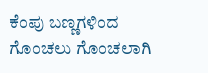ಕೆಂಪು ಬಣ್ಣಗಳಿಂದ ಗೊಂಚಲು ಗೊಂಚಲಾಗಿ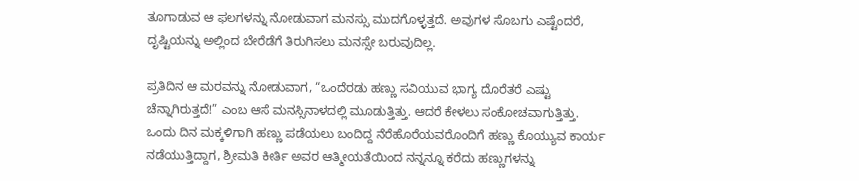ತೂಗಾಡುವ ಆ ಫಲಗಳನ್ನು ನೋಡುವಾಗ ಮನಸ್ಸು ಮುದಗೊಳ್ಳತ್ತದೆ. ಅವುಗಳ ಸೊಬಗು ಎಷ್ಟೆಂದರೆ, ದೃಷ್ಟಿಯನ್ನು ಅಲ್ಲಿಂದ ಬೇರೆಡೆಗೆ ತಿರುಗಿಸಲು ಮನಸ್ಸೇ ಬರುವುದಿಲ್ಲ.

ಪ್ರತಿದಿನ ಆ ಮರವನ್ನು ನೋಡುವಾಗ, “ಒಂದೆರಡು ಹಣ್ಣು ಸವಿಯುವ ಭಾಗ್ಯ ದೊರೆತರೆ ಎಷ್ಟು ಚೆನ್ನಾಗಿರುತ್ತದೆ!” ಎಂಬ ಆಸೆ ಮನಸ್ಸಿನಾಳದಲ್ಲಿ ಮೂಡುತ್ತಿತ್ತು. ಆದರೆ ಕೇಳಲು ಸಂಕೋಚವಾಗುತ್ತಿತ್ತು. ಒಂದು ದಿನ ಮಕ್ಕಳಿಗಾಗಿ ಹಣ್ಣು ಪಡೆಯಲು ಬಂದಿದ್ದ ನೆರೆಹೊರೆಯವರೊಂದಿಗೆ ಹಣ್ಣು ಕೊಯ್ಯುವ ಕಾರ್ಯ ನಡೆಯುತ್ತಿದ್ದಾಗ, ಶ್ರೀಮತಿ ಕೀರ್ತಿ ಅವರ ಆತ್ಮೀಯತೆಯಿಂದ ನನ್ನನ್ನೂ ಕರೆದು ಹಣ್ಣುಗಳನ್ನು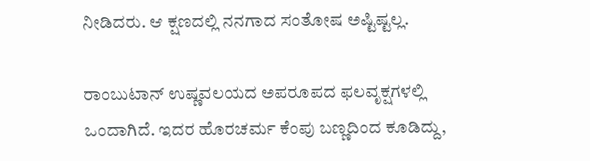ನೀಡಿದರು. ಆ ಕ್ಷಣದಲ್ಲಿ ನನಗಾದ ಸಂತೋಷ ಅಷ್ಟಿಷ್ಟಲ್ಲ.

ರಾಂಬುಟಾನ್ ಉಷ್ಣವಲಯದ ಅಪರೂಪದ ಫಲವೃಕ್ಷಗಳಲ್ಲಿ ಒಂದಾಗಿದೆ. ಇದರ ಹೊರಚರ್ಮ ಕೆಂಪು ಬಣ್ಣದಿಂದ ಕೂಡಿದ್ದು,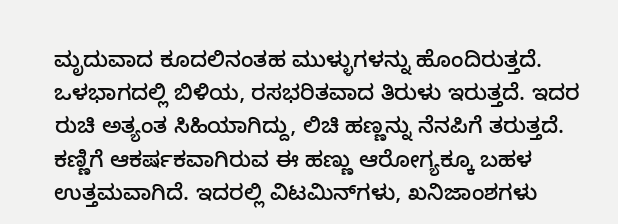ಮೃದುವಾದ ಕೂದಲಿನಂತಹ ಮುಳ್ಳುಗಳನ್ನು ಹೊಂದಿರುತ್ತದೆ. ಒಳಭಾಗದಲ್ಲಿ ಬಿಳಿಯ, ರಸಭರಿತವಾದ ತಿರುಳು ಇರುತ್ತದೆ. ಇದರ ರುಚಿ ಅತ್ಯಂತ ಸಿಹಿಯಾಗಿದ್ದು, ಲಿಚಿ ಹಣ್ಣನ್ನು ನೆನಪಿಗೆ ತರುತ್ತದೆ. ಕಣ್ಣಿಗೆ ಆಕರ್ಷಕವಾಗಿರುವ ಈ ಹಣ್ಣು ಆರೋಗ್ಯಕ್ಕೂ ಬಹಳ ಉತ್ತಮವಾಗಿದೆ. ಇದರಲ್ಲಿ ವಿಟಮಿನ್‌ಗಳು, ಖನಿಜಾಂಶಗಳು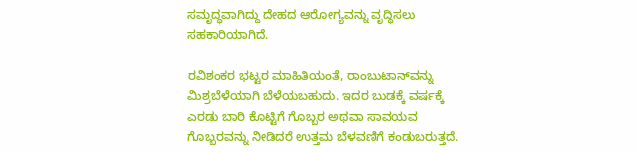ಸಮೃದ್ಧವಾಗಿದ್ದು ದೇಹದ ಆರೋಗ್ಯವನ್ನು ವೃದ್ಧಿಸಲು ಸಹಕಾರಿಯಾಗಿದೆ.

ರವಿಶಂಕರ ಭಟ್ಟರ ಮಾಹಿತಿಯಂತೆ, ರಾಂಬುಟಾನ್‌ವನ್ನು ಮಿಶ್ರಬೆಳೆಯಾಗಿ ಬೆಳೆಯಬಹುದು. ಇದರ ಬುಡಕ್ಕೆ ವರ್ಷಕ್ಕೆ ಎರಡು ಬಾರಿ ಕೊಟ್ಟಿಗೆ ಗೊಬ್ಬರ ಅಥವಾ ಸಾವಯವ ಗೊಬ್ಬರವನ್ನು ನೀಡಿದರೆ ಉತ್ತಮ ಬೆಳವಣಿಗೆ ಕಂಡುಬರುತ್ತದೆ.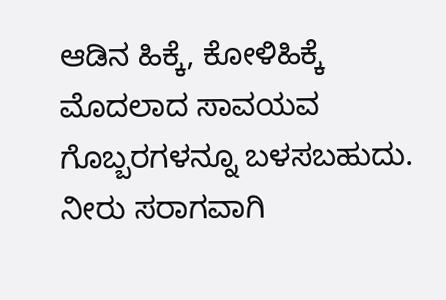ಆಡಿನ ಹಿಕ್ಕೆ, ಕೋಳಿಹಿಕ್ಕೆ ಮೊದಲಾದ ಸಾವಯವ ಗೊಬ್ಬರಗಳನ್ನೂ ಬಳಸಬಹುದು. ನೀರು ಸರಾಗವಾಗಿ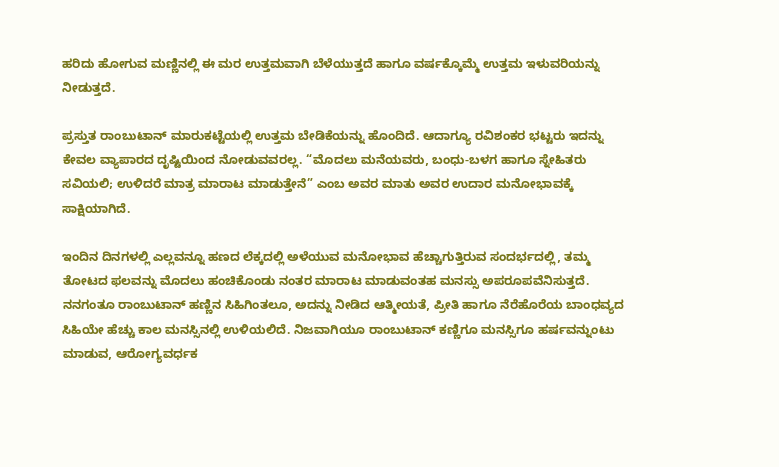ಹರಿದು ಹೋಗುವ ಮಣ್ಣಿನಲ್ಲಿ ಈ ಮರ ಉತ್ತಮವಾಗಿ ಬೆಳೆಯುತ್ತದೆ ಹಾಗೂ ವರ್ಷಕ್ಕೊಮ್ಮೆ ಉತ್ತಮ ಇಳುವರಿಯನ್ನು ನೀಡುತ್ತದೆ.

ಪ್ರಸ್ತುತ ರಾಂಬುಟಾನ್ ಮಾರುಕಟ್ಟೆಯಲ್ಲಿ ಉತ್ತಮ ಬೇಡಿಕೆಯನ್ನು ಹೊಂದಿದೆ. ಆದಾಗ್ಯೂ ರವಿಶಂಕರ ಭಟ್ಟರು ಇದನ್ನು ಕೇವಲ ವ್ಯಾಪಾರದ ದೃಷ್ಟಿಯಿಂದ ನೋಡುವವರಲ್ಲ. “ಮೊದಲು ಮನೆಯವರು, ಬಂಧು-ಬಳಗ ಹಾಗೂ ಸ್ನೇಹಿತರು ಸವಿಯಲಿ; ಉಳಿದರೆ ಮಾತ್ರ ಮಾರಾಟ ಮಾಡುತ್ತೇನೆ” ಎಂಬ ಅವರ ಮಾತು ಅವರ ಉದಾರ ಮನೋಭಾವಕ್ಕೆ ಸಾಕ್ಷಿಯಾಗಿದೆ.

ಇಂದಿನ ದಿನಗಳಲ್ಲಿ ಎಲ್ಲವನ್ನೂ ಹಣದ ಲೆಕ್ಕದಲ್ಲಿ ಅಳೆಯುವ ಮನೋಭಾವ ಹೆಚ್ಚಾಗುತ್ತಿರುವ ಸಂದರ್ಭದಲ್ಲಿ, ತಮ್ಮ ತೋಟದ ಫಲವನ್ನು ಮೊದಲು ಹಂಚಿಕೊಂಡು ನಂತರ ಮಾರಾಟ ಮಾಡುವಂತಹ ಮನಸ್ಸು ಅಪರೂಪವೆನಿಸುತ್ತದೆ. ನನಗಂತೂ ರಾಂಬುಟಾನ್ ಹಣ್ಣಿನ ಸಿಹಿಗಿಂತಲೂ, ಅದನ್ನು ನೀಡಿದ ಆತ್ಮೀಯತೆ, ಪ್ರೀತಿ ಹಾಗೂ ನೆರೆಹೊರೆಯ ಬಾಂಧವ್ಯದ ಸಿಹಿಯೇ ಹೆಚ್ಚು ಕಾಲ ಮನಸ್ಸಿನಲ್ಲಿ ಉಳಿಯಲಿದೆ. ನಿಜವಾಗಿಯೂ ರಾಂಬುಟಾನ್ ಕಣ್ಣಿಗೂ ಮನಸ್ಸಿಗೂ ಹರ್ಷವನ್ನುಂಟು ಮಾಡುವ, ಆರೋಗ್ಯವರ್ಧಕ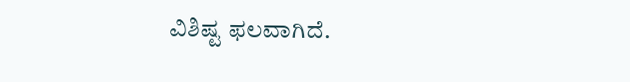ವಿಶಿಷ್ಟ ಫಲವಾಗಿದೆ.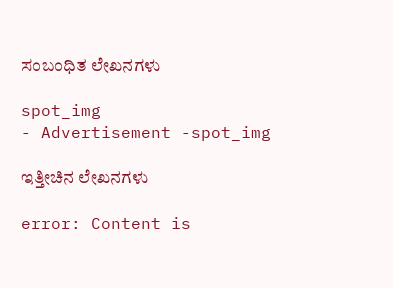ಸಂಬಂಧಿತ ಲೇಖನಗಳು

spot_img
- Advertisement -spot_img

ಇತ್ತೀಚಿನ ಲೇಖನಗಳು

error: Content is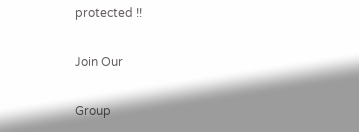protected !!

Join Our

Group